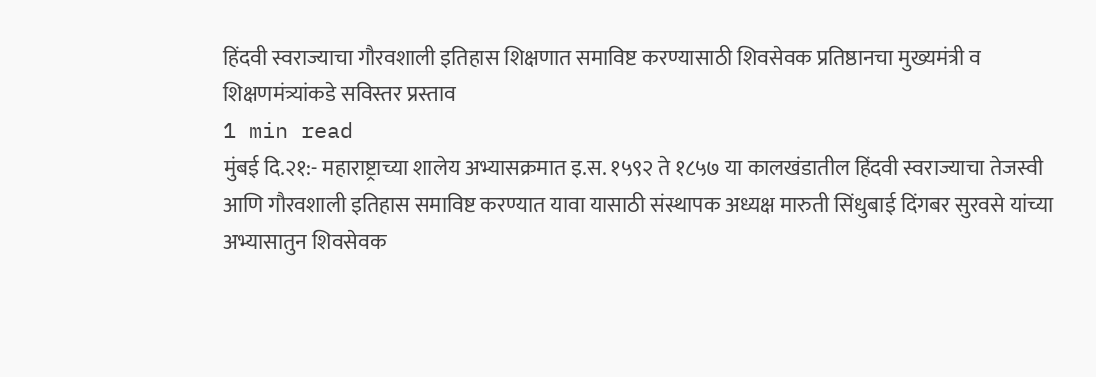हिंदवी स्वराज्याचा गौरवशाली इतिहास शिक्षणात समाविष्ट करण्यासाठी शिवसेवक प्रतिष्ठानचा मुख्यमंत्री व शिक्षणमंत्र्यांकडे सविस्तर प्रस्ताव
1 min read
मुंबई दि.२१:- महाराष्ट्राच्या शालेय अभ्यासक्रमात इ.स. १५९२ ते १८५७ या कालखंडातील हिंदवी स्वराज्याचा तेजस्वी आणि गौरवशाली इतिहास समाविष्ट करण्यात यावा यासाठी संस्थापक अध्यक्ष मारुती सिंधुबाई दिंगबर सुरवसे यांच्या अभ्यासातुन शिवसेवक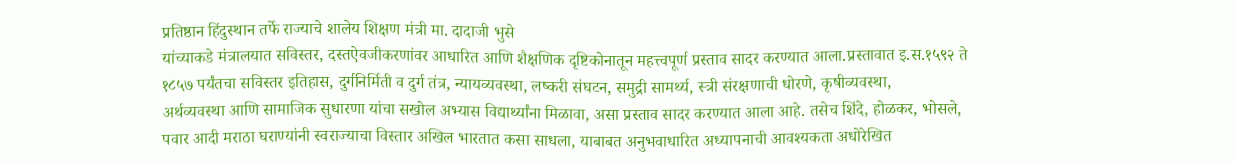प्रतिष्ठान हिंदुस्थान तर्फे राज्याचे शालेय शिक्षण मंत्री मा. दादाजी भुसे
यांच्याकडे मंत्रालयात सविस्तर, दस्तऐवजीकरणांवर आधारित आणि शैक्षणिक दृष्टिकोनातून महत्त्वपूर्ण प्रस्ताव सादर करण्यात आला.प्रस्तावात इ.स.१५९२ ते १८५७ पर्यंतचा सविस्तर इतिहास, दुर्गनिर्मिती व दुर्ग तंत्र, न्यायव्यवस्था, लष्करी संघटन, समुद्री सामर्थ्य, स्त्री संरक्षणाची धोरणे, कृषीव्यवस्था,
अर्थव्यवस्था आणि सामाजिक सुधारणा यांचा सखोल अभ्यास विद्यार्थ्यांना मिळावा, असा प्रस्ताव सादर करण्यात आला आहे. तसेच शिंदे, होळकर, भोसले, पवार आदी मराठा घराण्यांनी स्वराज्याचा विस्तार अखिल भारतात कसा साधला, याबाबत अनुभवाधारित अध्यापनाची आवश्यकता अधोरेखित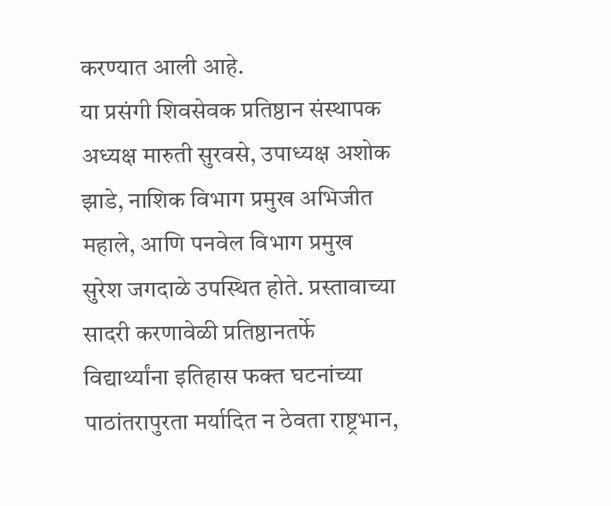करण्यात आली आहे.
या प्रसंगी शिवसेवक प्रतिष्ठान संस्थापक अध्यक्ष मारुती सुरवसे, उपाध्यक्ष अशोक झाडे, नाशिक विभाग प्रमुख अभिजीत महाले, आणि पनवेल विभाग प्रमुख सुरेश जगदाळे उपस्थित होते. प्रस्तावाच्या सादरी करणावेळी प्रतिष्ठानतर्फे विद्यार्थ्यांना इतिहास फक्त घटनांच्या पाठांतरापुरता मर्यादित न ठेवता राष्ट्रभान,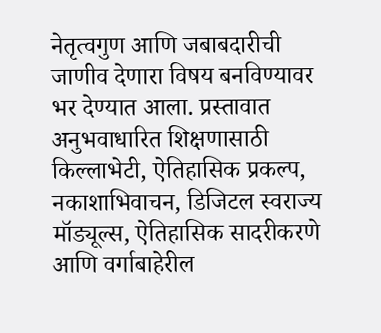नेतृत्वगुण आणि जबाबदारीची जाणीव देणारा विषय बनविण्यावर भर देण्यात आला. प्रस्तावात अनुभवाधारित शिक्षणासाठी किल्लाभेटी, ऐतिहासिक प्रकल्प, नकाशाभिवाचन, डिजिटल स्वराज्य मॉड्यूल्स, ऐतिहासिक सादरीकरणे आणि वर्गाबाहेरील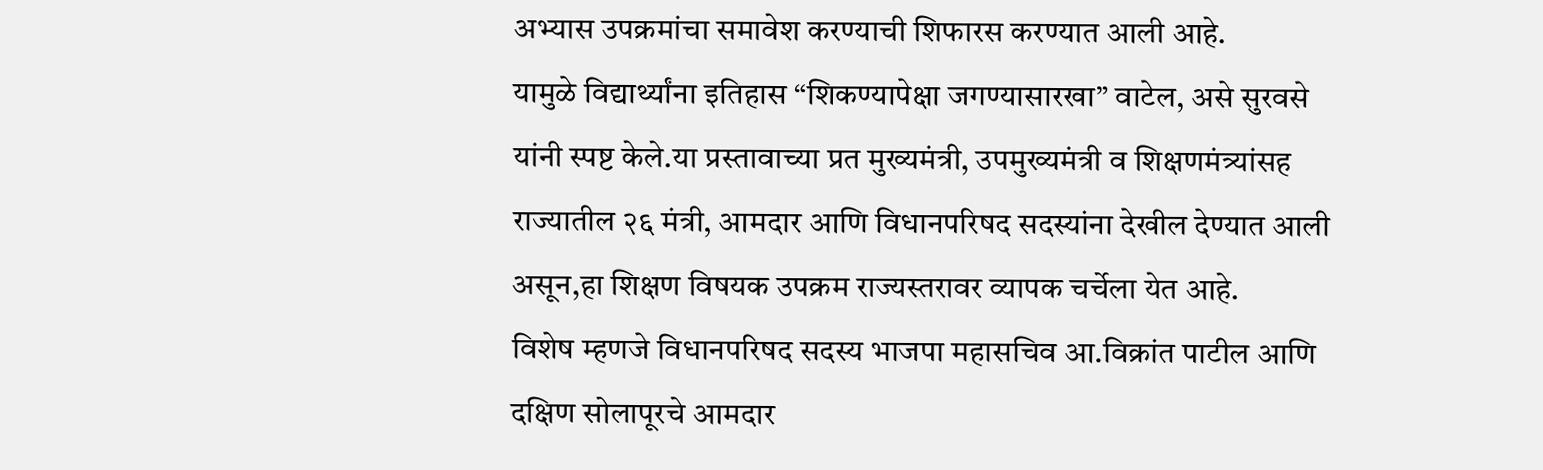अभ्यास उपक्रमांचा समावेश करण्याची शिफारस करण्यात आली आहे.
यामुळे विद्यार्थ्यांना इतिहास “शिकण्यापेक्षा जगण्यासारखा” वाटेल, असे सुरवसे यांनी स्पष्ट केले.या प्रस्तावाच्या प्रत मुख्यमंत्री, उपमुख्यमंत्री व शिक्षणमंत्र्यांसह राज्यातील २६ मंत्री, आमदार आणि विधानपरिषद सदस्यांना देखील देण्यात आली असून,हा शिक्षण विषयक उपक्रम राज्यस्तरावर व्यापक चर्चेला येत आहे.
विशेष म्हणजे विधानपरिषद सदस्य भाजपा महासचिव आ.विक्रांत पाटील आणि दक्षिण सोलापूरचे आमदार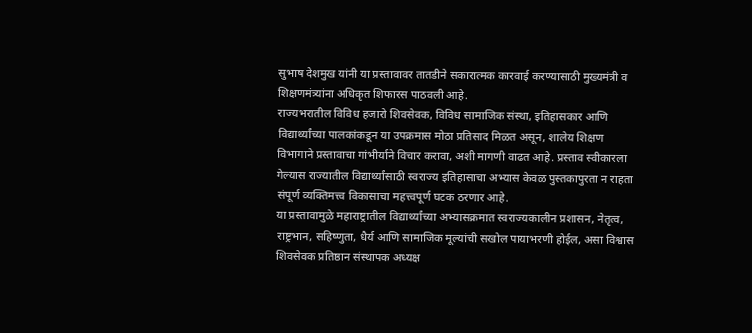सुभाष देशमुख यांनी या प्रस्तावावर तातडीने सकारात्मक कारवाई करण्यासाठी मुख्यमंत्री व शिक्षणमंत्र्यांना अधिकृत शिफारस पाठवली आहे.
राज्यभरातील विविध हजारो शिवसेवक, विविध सामाजिक संस्था, इतिहासकार आणि विद्यार्थ्यांच्या पालकांकडून या उपक्रमास मोठा प्रतिसाद मिळत असून, शालेय शिक्षण विभागाने प्रस्तावाचा गांभीर्याने विचार करावा, अशी मागणी वाढत आहे. प्रस्ताव स्वीकारला गेल्यास राज्यातील विद्यार्थ्यांसाठी स्वराज्य इतिहासाचा अभ्यास केवळ पुस्तकापुरता न राहता संपूर्ण व्यक्तिमत्त्व विकासाचा महत्त्वपूर्ण घटक ठरणार आहे.
या प्रस्तावामुळे महाराष्ट्रातील विद्यार्थ्यांच्या अभ्यासक्रमात स्वराज्यकालीन प्रशासन, नेतृत्व, राष्ट्रभान, सहिष्णुता, धैर्य आणि सामाजिक मूल्यांची सखोल पायाभरणी होईल, असा विश्वास शिवसेवक प्रतिष्ठान संस्थापक अध्यक्ष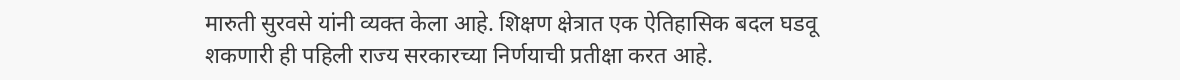मारुती सुरवसे यांनी व्यक्त केला आहे. शिक्षण क्षेत्रात एक ऐतिहासिक बदल घडवू शकणारी ही पहिली राज्य सरकारच्या निर्णयाची प्रतीक्षा करत आहे.